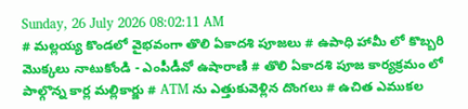Sunday, 26 July 2026 08:02:11 AM
# మల్లయ్య కొండలో వైభవంగా తొలి ఏకాదశి పూజలు # ఉపాధి హామీ లో కొబ్బరి మొక్కలు నాటుకోండి - ఎంపీడీవో ఉషారాణి # తొలి ఏకాదశి పూజ కార్యక్రమం లో పాల్గొన్న కార్ల మల్లికార్జు # ATM ను ఎత్తుకువెళ్లిన దొంగలు # ఉచిత ఎముకల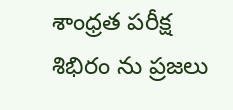శాంధ్రత పరీక్ష శిభిరం ను ప్రజలు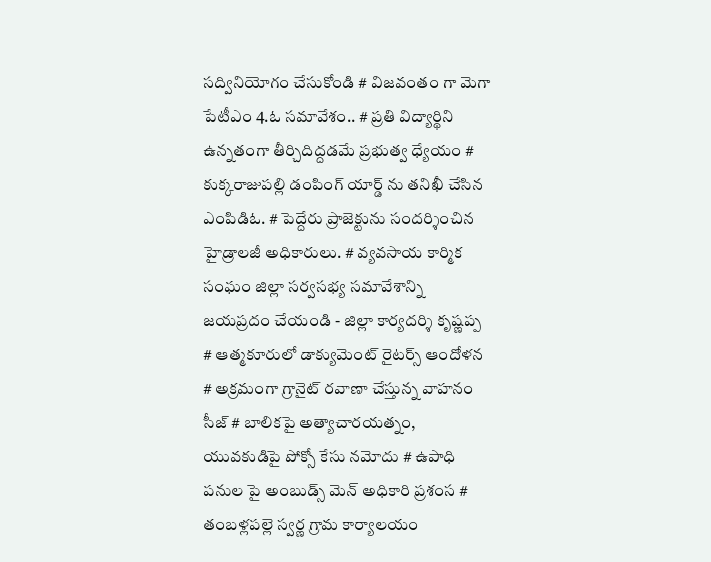సద్వినియోగం చేసుకోండి # విజవంతం గా మెగా పేటీఎం 4.ఓ సమావేశం.. # ప్రతి విద్యార్థిని ఉన్నతంగా తీర్చిదిద్దడమే ప్రభుత్వ ధ్యేయం # కుక్కరాజుపల్లి డంపింగ్ యార్డ్ ను తనిఖీ చేసిన ఎంపిడిఓ. # పెద్దేరు ప్రాజెక్టును సందర్శించిన హైడ్రాలజీ అధికారులు. # వ్యవసాయ కార్మిక సంఘం జిల్లా సర్వసభ్య సమావేశాన్ని జయప్రదం చేయండి - జిల్లా కార్యదర్శి కృష్ణప్ప # ఆత్మకూరులో డాక్యుమెంట్ రైటర్స్ ఆందోళన # అక్రమంగా గ్రానైట్ రవాణా చేస్తున్న వాహనం సీజ్ # బాలికపై అత్యాచారయత్నం, యువకుడిపై పోక్సో కేసు నమోదు # ఉపాధి పనుల పై అంబుడ్స్ మెన్ అధికారి ప్రశంస # తంబళ్లపల్లె స్వర్ణ గ్రామ కార్యాలయం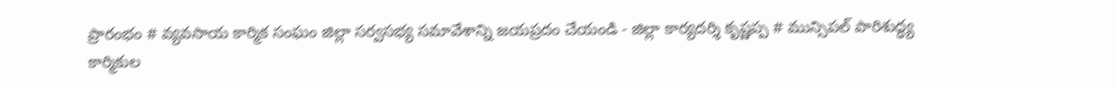ప్రారంభం # వ్యవసాయ కార్మిక సంఘం జిల్లా సర్వసభ్య సమావేశాన్ని జయప్రదం చేయండి - జిల్లా కార్యదర్శి కృష్ణప్ప # మున్సిపల్ పారిశుద్ధ్య కార్మికుల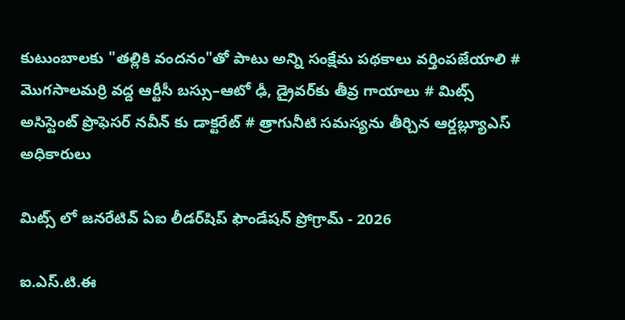కుటుంబాలకు "తల్లికి వందనం"తో పాటు అన్ని సంక్షేమ పథకాలు వర్తింపజేయాలి # మొగసాలమర్రి వద్ద ఆర్టీసీ బస్సు–ఆటో ఢీ, డ్రైవర్‌కు తీవ్ర గాయాలు # మిట్స్ అసిస్టెంట్ ప్రొఫెసర్‌ నవీన్ కు డాక్టరేట్ # త్రాగునీటి సమస్యను తీర్చిన ఆర్డబ్ల్యూఎస్ అధికారులు

మిట్స్ లో జనరేటివ్ ఏఐ లీడర్‌షిప్ ఫౌండేషన్ ప్రోగ్రామ్‌ - 2026

ఐ.ఎస్.టి.ఈ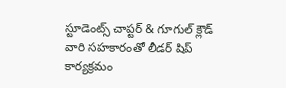స్టూడెంట్స్ చాప్టర్ & గూగుల్ క్లౌడ్ వారి సహకారంతో లీడర్ షిప్ కార్యక్రమం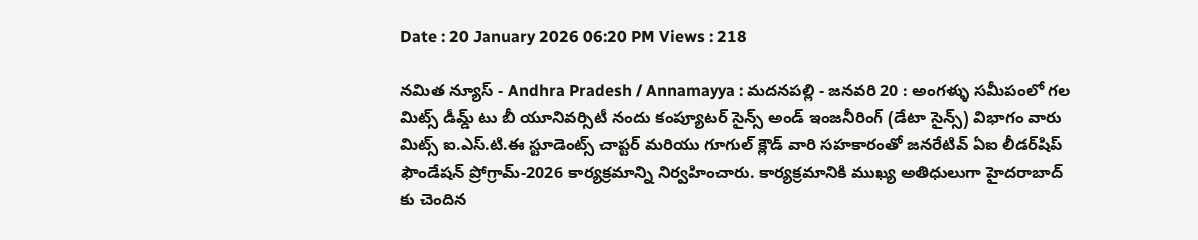Date : 20 January 2026 06:20 PM Views : 218

నమిత న్యూస్ - Andhra Pradesh / Annamayya : మదనపల్లి - జనవరి 20 : అంగళ్ళు సమీపంలో గల మిట్స్ డీమ్డ్ టు బీ యూనివర్సిటీ నందు కంప్యూటర్ సైన్స్ అండ్ ఇంజనీరింగ్ (డేటా సైన్స్) విభాగం వారు మిట్స్ ఐ.ఎస్.టి.ఈ స్టూడెంట్స్ చాప్టర్ మరియు గూగుల్ క్లౌడ్ వారి సహకారంతో జనరేటివ్ ఏఐ లీడర్‌షిప్ ఫౌండేషన్ ప్రోగ్రామ్‌-2026 కార్యక్రమాన్ని నిర్వహించారు. కార్యక్రమానికి ముఖ్య అతిధులుగా హైదరాబాద్ కు చెందిన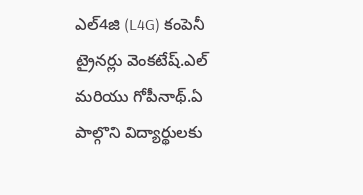ఎల్4జి (L4G) కంపెనీ ట్రైనర్లు వెంకటేష్.ఎల్ మరియు గోపీనాథ్.ఏ పాల్గొని విద్యార్థులకు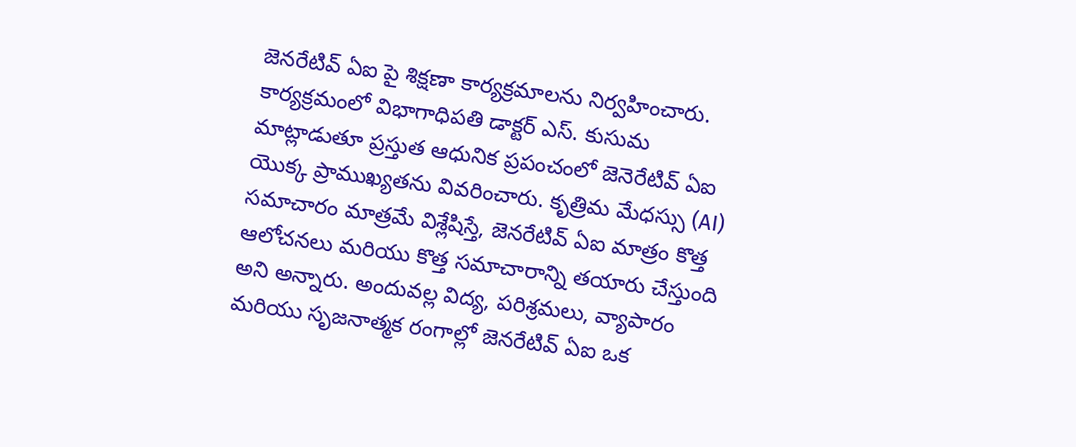జెనరేటివ్ ఏఐ పై శిక్షణా కార్యక్రమాలను నిర్వహించారు. కార్యక్రమంలో విభాగాధిపతి డాక్టర్ ఎస్. కుసుమ మాట్లాడుతూ ప్రస్తుత ఆధునిక ప్రపంచంలో జెనెరేటివ్ ఏఐ యొక్క ప్రాముఖ్యతను వివరించారు. కృత్రిమ మేధస్సు (AI) సమాచారం మాత్రమే విశ్లేషిస్తే, జెనరేటివ్ ఏఐ మాత్రం కొత్త ఆలోచనలు మరియు కొత్త సమాచారాన్ని తయారు చేస్తుంది అని అన్నారు. అందువల్ల విద్య, పరిశ్రమలు, వ్యాపారం మరియు సృజనాత్మక రంగాల్లో జెనరేటివ్ ఏఐ ఒక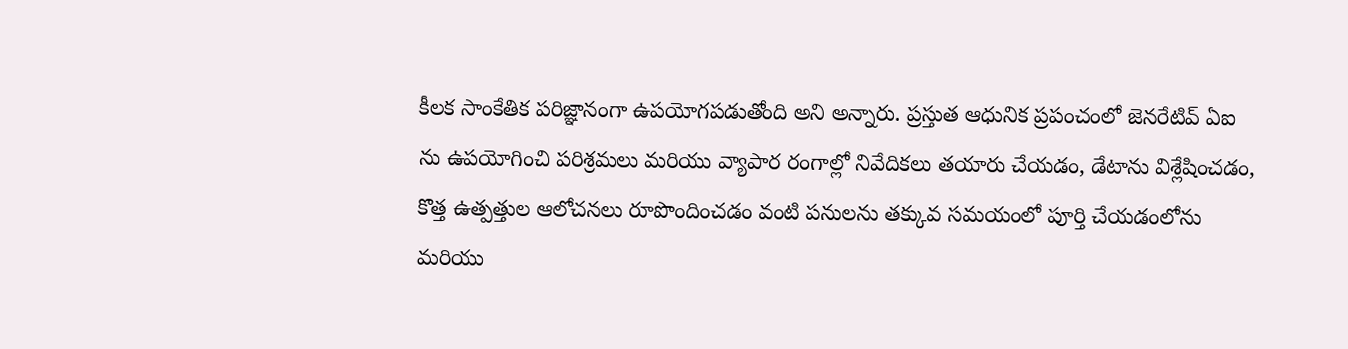కీలక సాంకేతిక పరిజ్ఞానంగా ఉపయోగపడుతోంది అని అన్నారు. ప్రస్తుత ఆధునిక ప్రపంచంలో జెనరేటివ్ ఏఐ ను ఉపయోగించి పరిశ్రమలు మరియు వ్యాపార రంగాల్లో నివేదికలు తయారు చేయడం, డేటాను విశ్లేషించడం, కొత్త ఉత్పత్తుల ఆలోచనలు రూపొందించడం వంటి పనులను తక్కువ సమయంలో పూర్తి చేయడంలోను మరియు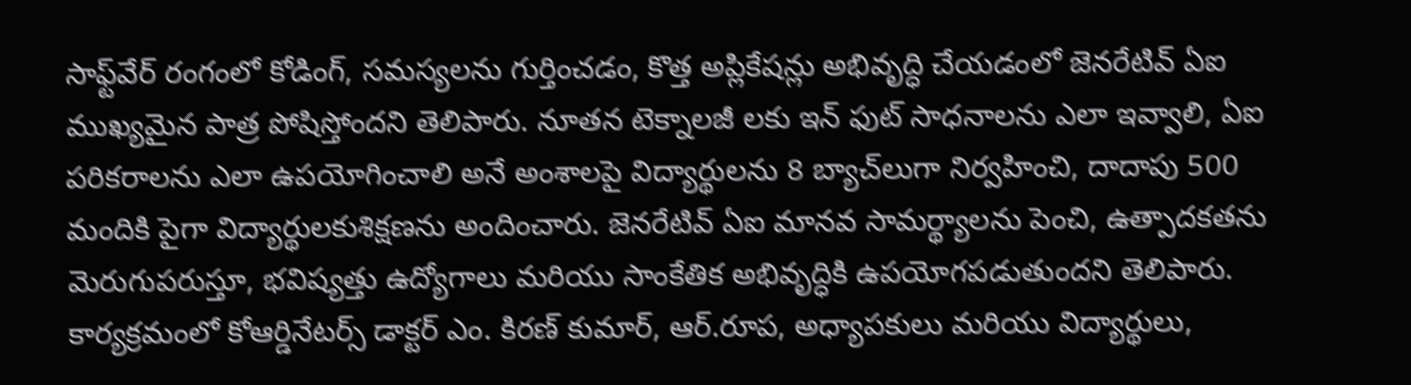సాఫ్ట్‌వేర్ రంగంలో కోడింగ్, సమస్యలను గుర్తించడం, కొత్త అప్లికేషన్లు అభివృద్ధి చేయడంలో జెనరేటివ్ ఏఐ ముఖ్యమైన పాత్ర పోషిస్తోందని తెలిపారు. నూతన టెక్నాలజీ లకు ఇన్ ఫుట్ సాధనాలను ఎలా ఇవ్వాలి, ఏఐ పరికరాలను ఎలా ఉపయోగించాలి అనే అంశాలపై విద్యార్థులను 8 బ్యాచ్‌లుగా నిర్వహించి, దాదాపు 500 మందికి పైగా విద్యార్థులకుశిక్షణను అందించారు. జెనరేటివ్ ఏఐ మానవ సామర్థ్యాలను పెంచి, ఉత్పాదకతను మెరుగుపరుస్తూ, భవిష్యత్తు ఉద్యోగాలు మరియు సాంకేతిక అభివృద్ధికి ఉపయోగపడుతుందని తెలిపారు. కార్యక్రమంలో కోఆర్డినేటర్స్ డాక్టర్ ఎం. కిరణ్ కుమార్, ఆర్.రూప, అధ్యాపకులు మరియు విద్యార్థులు,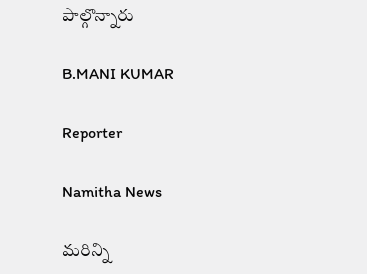పాల్గొన్నారు

B.MANI KUMAR

Reporter

Namitha News

మరిన్ని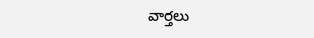వార్తలు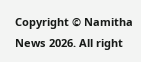Copyright © Namitha News 2026. All right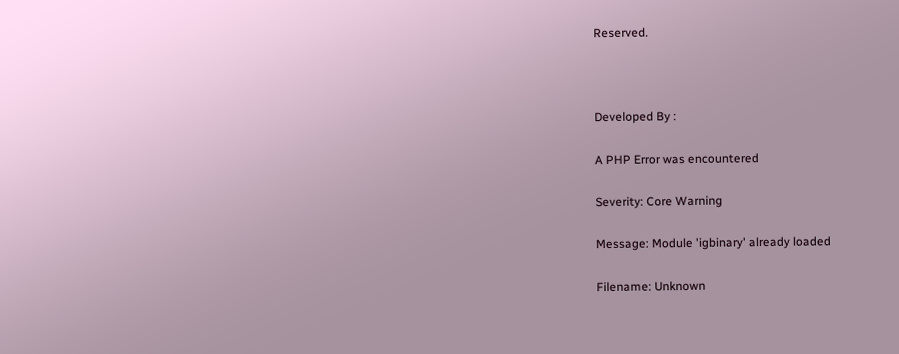Reserved.



Developed By :

A PHP Error was encountered

Severity: Core Warning

Message: Module 'igbinary' already loaded

Filename: Unknown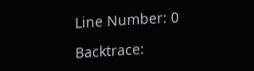Line Number: 0

Backtrace: